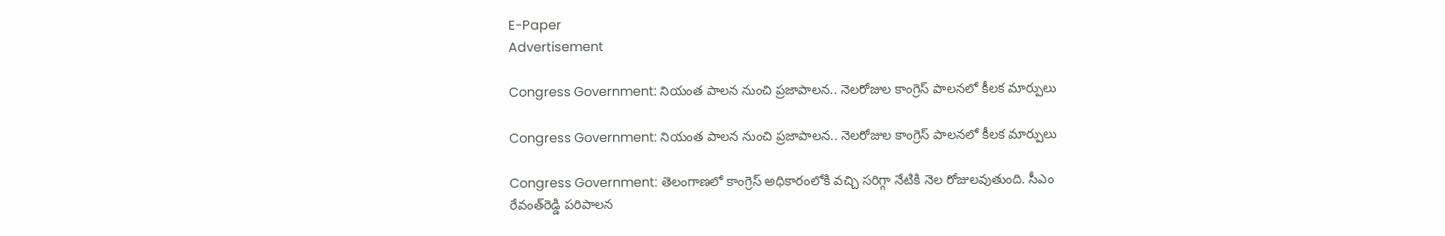E-Paper
Advertisement

Congress Government: నియంత పాలన నుంచి ప్రజాపాలన.. నెలరోజుల కాంగ్రెస్ పాలనలో కీలక మార్పులు

Congress Government: నియంత పాలన నుంచి ప్రజాపాలన.. నెలరోజుల కాంగ్రెస్ పాలనలో కీలక మార్పులు

Congress Government: తెలంగాణలో కాంగ్రెస్‌ అధికారంలోకి వచ్చి సరిగ్గా నేటికి నెల రోజులవుతుంది. సీఎం రేవంత్‌రెడ్డి పరిపాలన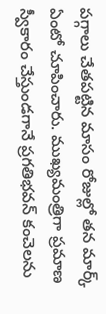పగ్గాలు చేతపట్టిన మాసం రోజుల్లో తన మార్క్‌ ఏంటో చూపించారు. ముఖ్యమంత్రిగా ప్రమాణ స్వీకారం చేస్తుండగానే ప్రగతిభవన్‌ కంచెలను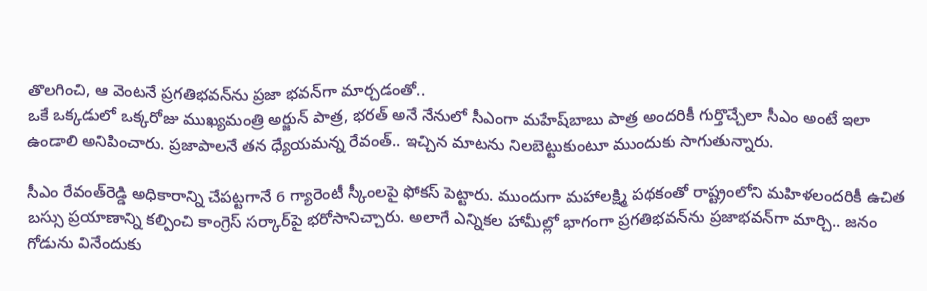తొలగించి, ఆ వెంటనే ప్రగతిభవన్‌ను ప్రజా భవన్‌గా మార్చడంతో..
ఒకే ఒక్కడులో ఒక్కరోజు ముఖ్యమంత్రి అర్జున్‌ పాత్ర, భరత్‌ అనే నేనులో సీఎంగా మహేష్‌బాబు పాత్ర అందరికీ గుర్తొచ్చేలా సీఎం అంటే ఇలా ఉండాలి అనిపించారు. ప్రజాపాలనే తన ధ్యేయమన్న రేవంత్.. ఇచ్చిన మాటను నిలబెట్టుకుంటూ ముందుకు సాగుతున్నారు.

సీఎం రేవంత్‌రెడ్డి అధికారాన్ని చేపట్టగానే 6 గ్యారెంటీ స్కీంలపై ఫోకస్‌ పెట్టారు. ముందుగా మహాలక్ష్మి పథకంతో రాష్ట్రంలోని మహిళలందరికీ ఉచిత బస్సు ప్రయాణాన్ని కల్పించి కాంగ్రెస్‌ సర్కార్‌పై భరోసానిచ్చారు. అలాగే ఎన్నికల హామీల్లో భాగంగా ప్రగతిభవన్‌ను ప్రజాభవన్‌గా మార్చి.. జనం గోడును వినేందుకు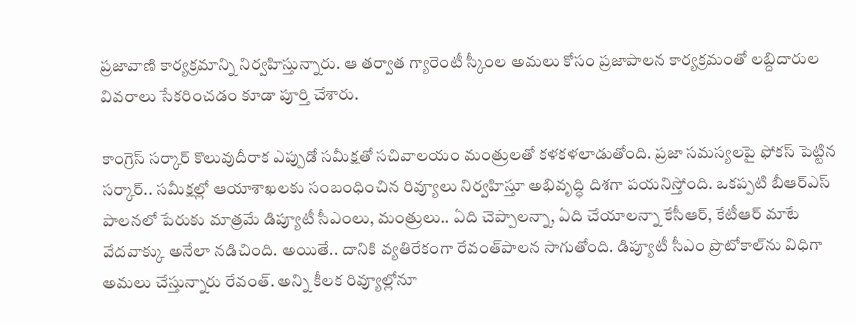ప్రజావాణి కార్యక్రమాన్ని నిర్వహిస్తున్నారు. ఆ తర్వాత గ్యారెంటీ స్కీంల అమలు కోసం ప్రజాపాలన కార్యక్రమంతో లబ్దిదారుల వివరాలు సేకరించడం కూడా పూర్తి చేశారు.

కాంగ్రెస్‌ సర్కార్‌ కొలువుదీరాక ఎప్పుడో సమీక్షతో సచివాలయం మంత్రులతో కళకళలాడుతోంది. ప్రజా సమస్యలపై ఫోకస్‌ పెట్టిన సర్కార్‌.. సమీక్షల్లో ఆయాశాఖలకు సంబంధించిన రివ్యూలు నిర్వహిస్తూ అభివృద్ధి దిశగా పయనిస్తోంది. ఒకప్పటి బీఆర్‌ఎస్‌ పాలనలో పేరుకు మాత్రమే డిప్యూటీ సీఎంలు, మంత్రులు.. ఏది చెప్పాలన్నా, ఏది చేయాలన్నా కేసీఆర్‌, కేటీఆర్ మాటే వేదవాక్కు అనేలా నడిచింది. అయితే.. దానికి వ్యతిరేకంగా రేవంత్‌పాలన సాగుతోంది. డిప్యూటీ సీఎం ప్రొటోకాల్‌ను విధిగా అమలు చేస్తున్నారు రేవంత్‌. అన్ని కీలక రివ్యూల్లోనూ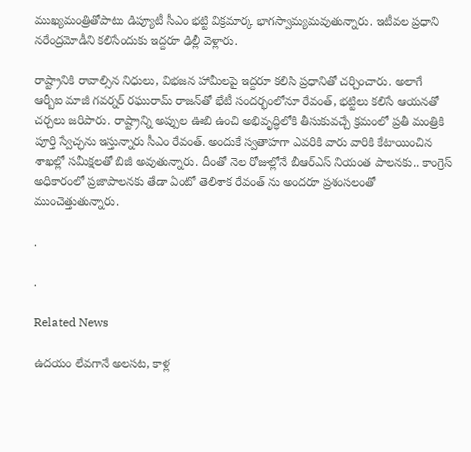ముఖ్యమంత్రితోపాటు డిప్యూటీ సీఎం భట్టి విక్రమార్క భాగస్వామ్యమవుతున్నారు. ఇటీవల ప్రధాని నరేంద్రమోడీని కలిసేందుకు ఇద్దరూ ఢిల్లీ వెళ్లారు.

రాష్ట్రానికి రావాల్సిన నిధులు, విభజన హామీలపై ఇద్దరూ కలిసి ప్రధానితో చర్చించారు. అలాగే ఆర్బీఐ మాజీ గవర్నర్ రఘురామ్ రాజన్‌తో భేటీ సందర్భంలోనూ రేవంత్‌, భట్టిలు కలిసే ఆయనతో చర్చలు జరిపారు. రాష్ట్రాన్ని అప్పుల ఊబి ఉంచి అభివృద్ధిలోకి తీసుకువచ్చే క్రమంలో ప్రతీ మంత్రికి పూర్తి స్వేచ్ఛను ఇస్తున్నారు సీఎం రేవంత్‌. అందుకే స్వతాహగా ఎవరికి వారు వారికి కేటాయించిన శాఖల్లో సమీక్షలతో బిజీ అవుతున్నారు. దీంతో నెల రోజుల్లోనే బీఆర్ఎస్‌ నియంత పాలనకు.. కాంగ్రెస్‌ అధికారంలో ప్రజాపాలనకు తేడా ఏంటో తెలిశాక రేవంత్‌ ను అందరూ ప్రశంసలంతో ముంచెత్తుతున్నారు.

.

.

Related News

ఉదయం లేవగానే అలసట, కాళ్ల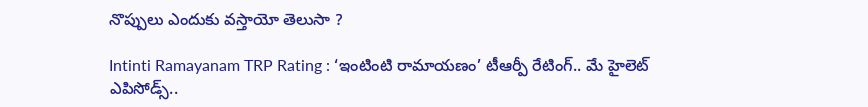నొప్పులు ఎందుకు వస్తాయో తెలుసా ?

Intinti Ramayanam TRP Rating : ‘ఇంటింటి రామాయణం’ టీఆర్పీ రేటింగ్.. మే హైలెట్ ఎపిసోడ్స్..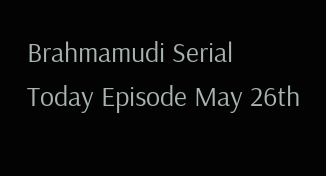Brahmamudi Serial Today Episode May 26th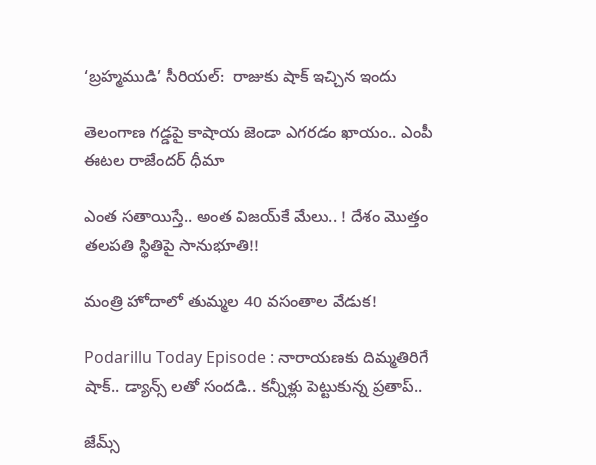‘బ్రహ్మముడి’ సీరియల్‌:  రాజుకు షాక్ ఇచ్చిన ఇందు

తెలంగాణ గడ్డపై కాషాయ జెండా ఎగరడం ఖాయం.. ఎంపీ ఈటల రాజేందర్ ధీమా

ఎంత స‌తాయిస్తే.. అంత విజ‌య్‌కే మేలు.. ! దేశం మొత్తం త‌ల‌ప‌తి స్థితిపై సానుభూతి!!

మంత్రి హోదాలో తుమ్మల 40 వసంతాల వేడుక!

Podarillu Today Episode : నారాయణకు దిమ్మతిరిగే షాక్.. డ్యాన్స్ లతో సందడి.. కన్నీళ్లు పెట్టుకున్న ప్రతాప్..

జేమ్స్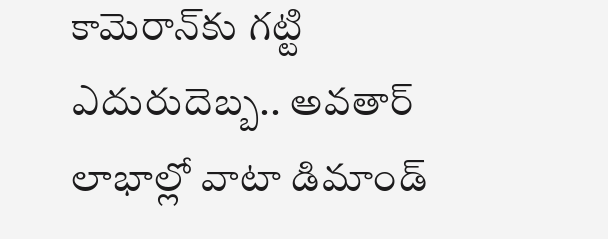కామెరాన్‌కు గట్టి ఎదురుదెబ్బ.. అవతార్ లాభాల్లో వాటా డిమాండ్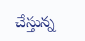చేస్తున్న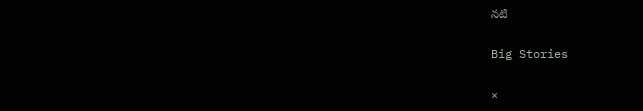నటి

Big Stories

×